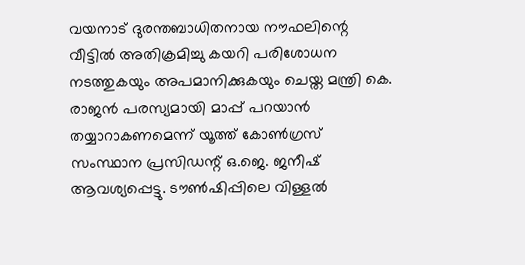വയനാട് ദുരന്തബാധിതനായ നൗഫലിന്റെ വീട്ടിൽ അതിക്രമിച്ചു കയറി പരിശോധന നടത്തുകയും അപമാനിക്കുകയും ചെയ്ത മന്ത്രി കെ. രാജൻ പരസ്യമായി മാപ്പ് പറയാൻ തയ്യാറാകണമെന്ന് യൂത്ത് കോൺഗ്രസ് സംസ്ഥാന പ്രസിഡന്റ് ഒ.ജെ. ജനീഷ് ആവശ്യപ്പെട്ടു. ടൗൺഷിപ്പിലെ വിള്ളൽ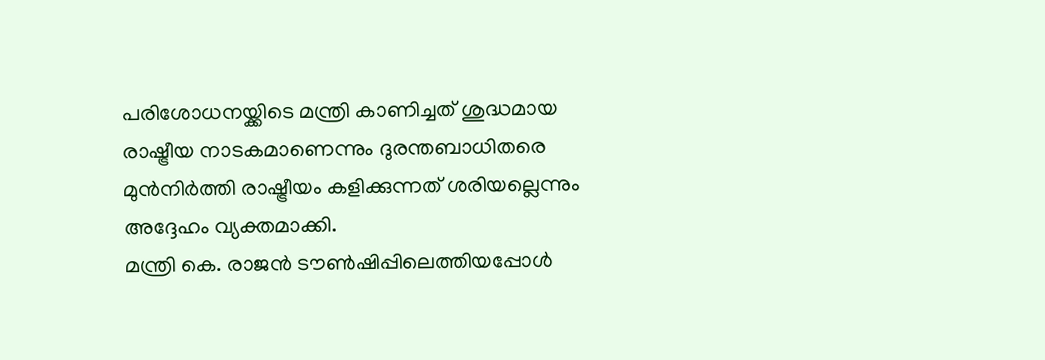പരിശോധനയ്ക്കിടെ മന്ത്രി കാണിച്ചത് ശുദ്ധമായ രാഷ്ട്രീയ നാടകമാണെന്നും ദുരന്തബാധിതരെ മുൻനിർത്തി രാഷ്ട്രീയം കളിക്കുന്നത് ശരിയല്ലെന്നും അദ്ദേഹം വ്യക്തമാക്കി.
മന്ത്രി കെ. രാജൻ ടൗൺഷിപ്പിലെത്തിയപ്പോൾ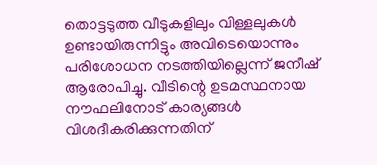തൊട്ടടുത്ത വീടുകളിലും വിള്ളലുകൾ ഉണ്ടായിരുന്നിട്ടും അവിടെയൊന്നും പരിശോധന നടത്തിയില്ലെന്ന് ജനീഷ് ആരോപിച്ചു. വീടിന്റെ ഉടമസ്ഥനായ നൗഫലിനോട് കാര്യങ്ങൾ വിശദീകരിക്കുന്നതിന്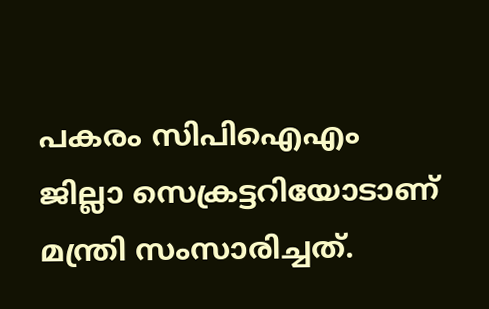പകരം സിപിഐഎം ജില്ലാ സെക്രട്ടറിയോടാണ് മന്ത്രി സംസാരിച്ചത്.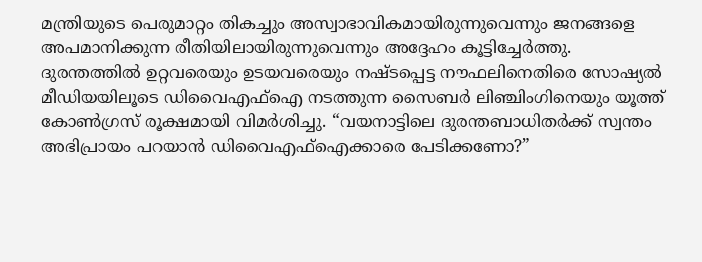മന്ത്രിയുടെ പെരുമാറ്റം തികച്ചും അസ്വാഭാവികമായിരുന്നുവെന്നും ജനങ്ങളെ അപമാനിക്കുന്ന രീതിയിലായിരുന്നുവെന്നും അദ്ദേഹം കൂട്ടിച്ചേർത്തു.
ദുരന്തത്തിൽ ഉറ്റവരെയും ഉടയവരെയും നഷ്ടപ്പെട്ട നൗഫലിനെതിരെ സോഷ്യൽ മീഡിയയിലൂടെ ഡിവൈഎഫ്ഐ നടത്തുന്ന സൈബർ ലിഞ്ചിംഗിനെയും യൂത്ത് കോൺഗ്രസ് രൂക്ഷമായി വിമർശിച്ചു. “വയനാട്ടിലെ ദുരന്തബാധിതർക്ക് സ്വന്തം അഭിപ്രായം പറയാൻ ഡിവൈഎഫ്ഐക്കാരെ പേടിക്കണോ?”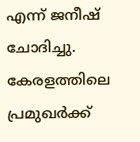എന്ന് ജനീഷ് ചോദിച്ചു. കേരളത്തിലെ പ്രമുഖർക്ക്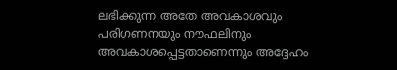ലഭിക്കുന്ന അതേ അവകാശവും പരിഗണനയും നൗഫലിനും അവകാശപ്പെട്ടതാണെന്നും അദ്ദേഹം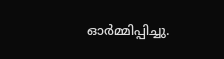ഓർമ്മിപ്പിച്ചു.